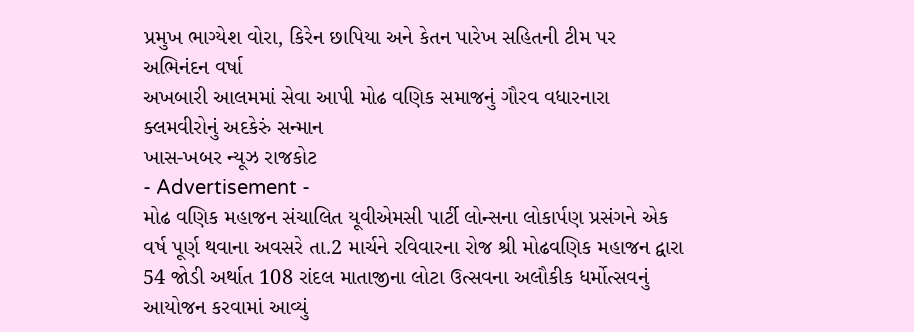પ્રમુખ ભાગ્યેશ વોરા, કિરેન છાપિયા અને કેતન પારેખ સહિતની ટીમ પર અભિનંદન વર્ષા
અખબારી આલમમાં સેવા આપી મોઢ વણિક સમાજનું ગૌરવ વધારનારા ક્લમવીરોનું અદકેરું સન્માન
ખાસ-ખબર ન્યૂઝ રાજકોટ
- Advertisement -
મોઢ વણિક મહાજન સંચાલિત યૂવીએમસી પાર્ટી લોન્સના લોકાર્પણ પ્રસંગને એક વર્ષ પૂર્ણ થવાના અવસરે તા.2 માર્ચને રવિવારના રોજ શ્રી મોઢવણિક મહાજન દ્વારા 54 જોડી અર્થાત 108 રાંદલ માતાજીના લોટા ઉત્સવના અલૌકીક ધર્મોત્સવનું આયોજન કરવામાં આવ્યું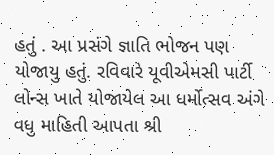હતું . આ પ્રસંગે જ્ઞાતિ ભોજન પણ યોજાયુ હતું. રવિવારે યૂવીએમસી પાર્ટી લોન્સ ખાતે યોજાયેલ આ ધર્મોત્સવ અંગે વધુ માહિતી આપતા શ્રી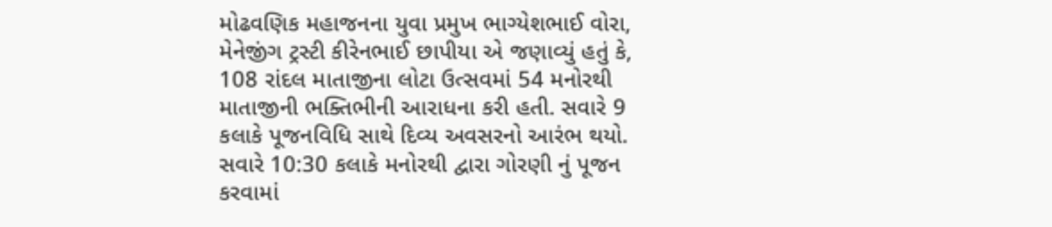મોઢવણિક મહાજનના યુવા પ્રમુખ ભાગ્યેશભાઈ વોરા, મેનેજીંગ ટ્રસ્ટી કીરેનભાઈ છાપીયા એ જણાવ્યું હતું કે, 108 રાંદલ માતાજીના લોટા ઉત્સવમાં 54 મનોરથી માતાજીની ભક્તિભીની આરાધના કરી હતી. સવારે 9 કલાકે પૂજનવિધિ સાથે દિવ્ય અવસરનો આરંભ થયો. સવારે 10:30 કલાકે મનોરથી દ્વારા ગોરણી નું પૂજન કરવામાં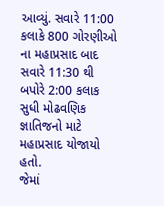આવ્યું. સવારે 11:00 કલાકે 800 ગોરણીઓ ના મહાપ્રસાદ બાદ સવારે 11:30 થી બપોરે 2:00 કલાક સુધી મોઢવણિક જ્ઞાતિજનો માટે મહાપ્રસાદ યોજાયો હતો.
જેમાં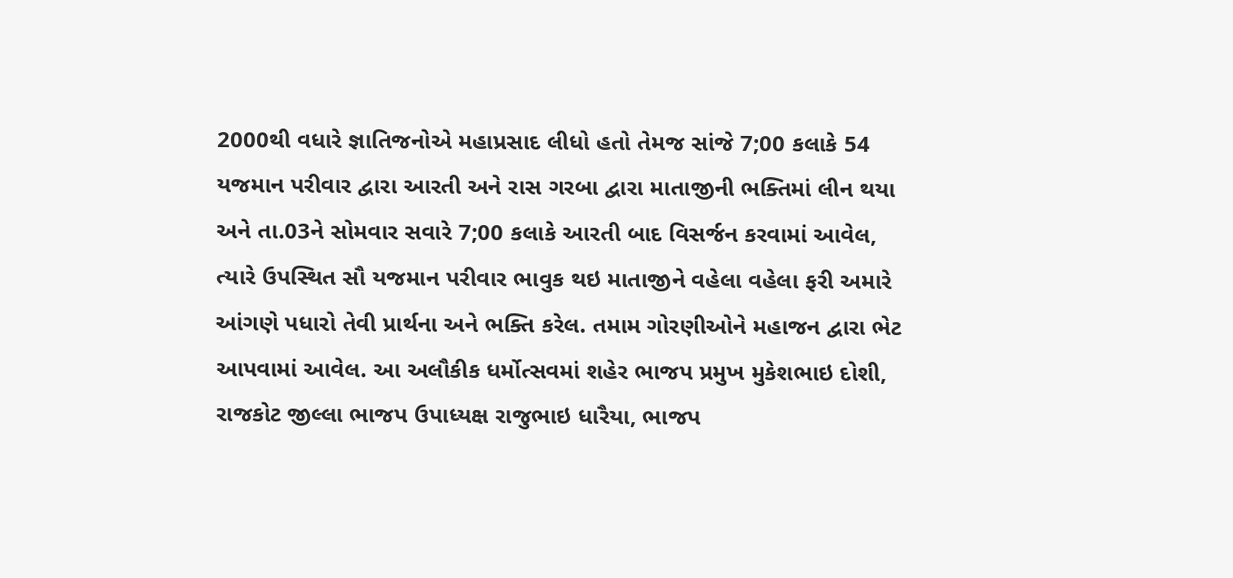2000થી વધારે જ્ઞાતિજનોએ મહાપ્રસાદ લીધો હતો તેમજ સાંજે 7;00 કલાકે 54 યજમાન પરીવાર દ્વારા આરતી અને રાસ ગરબા દ્વારા માતાજીની ભક્તિમાં લીન થયા અને તા.03ને સોમવાર સવારે 7;00 કલાકે આરતી બાદ વિસર્જન કરવામાં આવેલ, ત્યારે ઉપસ્થિત સૌ યજમાન પરીવાર ભાવુક થઇ માતાજીને વહેલા વહેલા ફરી અમારે આંગણે પધારો તેવી પ્રાર્થના અને ભક્તિ કરેલ. તમામ ગોરણીઓને મહાજન દ્વારા ભેટ આપવામાં આવેલ. આ અલૌકીક ધર્મોત્સવમાં શહેર ભાજપ પ્રમુખ મુકેશભાઇ દોશી, રાજકોટ જીલ્લા ભાજપ ઉપાધ્યક્ષ રાજુભાઇ ધારૈયા, ભાજપ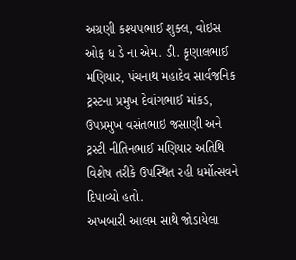અગ્રણી કશ્યપભાઈ શુક્લ, વોઇસ ઓફ ધ ડે ના એમ. ડી. કૃણાલભાઈ મણિયાર, પંચનાથ મહાદેવ સાર્વજનિક ટ્રસ્ટના પ્રમુખ દેવાંગભાઈ માંકડ, ઉપપ્રમુખ વસંતભાઇ જસાણી અને ટ્રસ્ટી નીતિનભાઈ મણિયાર અતિથિ વિશેષ તરીકે ઉપસ્થિત રહી ધર્મોત્સવને દિપાવ્યો હતો.
અખબારી આલમ સાથે જોડાયેલા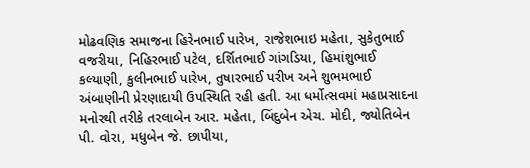મોઢવણિક સમાજના હિરેનભાઈ પારેખ, રાજેશભાઇ મહેતા, સુકેતુભાઈ વજરીયા, નિહિરભાઈ પટેલ, દર્શિતભાઈ ગાંગડિયા, હિમાંશુભાઈ કલ્યાણી, કુલીનભાઈ પારેખ, તુષારભાઈ પરીખ અને શુભમભાઈ અંબાણીની પ્રેરણાદાયી ઉપસ્થિતિ રહી હતી. આ ધર્મોત્સવમાં મહાપ્રસાદના મનોરથી તરીકે તરલાબેન આર. મહેતા, બિંદુબેન એચ. મોદી, જ્યોતિબેન પી. વોરા, મધુબેન જે. છાપીયા,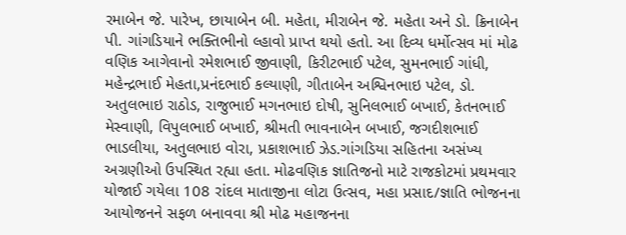રમાબેન જે. પારેખ, છાયાબેન બી. મહેતા, મીરાબેન જે. મહેતા અને ડો. ક્રિનાબેન પી. ગાંગડિયાને ભક્તિભીનો લ્હાવો પ્રાપ્ત થયો હતો. આ દિવ્ય ધર્મોત્સવ માં મોઢ વણિક આગેવાનો રમેશભાઈ જીવાણી, કિરીટભાઈ પટેલ, સુમનભાઈ ગાંધી, મહેન્દ્રભાઈ મેહતા,પ્રનંદભાઈ કલ્યાણી, ગીતાબેન અશ્વિનભાઇ પટેલ, ડો. અતુલભાઇ રાઠોડ, રાજુભાઈ મગનભાઇ દોષી, સુનિલભાઈ બખાઈ, કેતનભાઈ મેસ્વાણી, વિપુલભાઈ બખાઈ, શ્રીમતી ભાવનાબેન બખાઈ, જગદીશભાઈ ભાડલીયા, અતુલભાઇ વોરા, પ્રકાશભાઈ ઝેડ.ગાંગડિયા સહિતના અસંખ્ય અગ્રણીઓ ઉપસ્થિત રહ્યા હતા. મોઢવણિક જ્ઞાતિજનો માટે રાજકોટમાં પ્રથમવાર યોજાઈ ગયેલા 108 રાંદલ માતાજીના લોટા ઉત્સવ, મહા પ્રસાદ/જ્ઞાતિ ભોજનના આયોજનને સફળ બનાવવા શ્રી મોઢ મહાજનના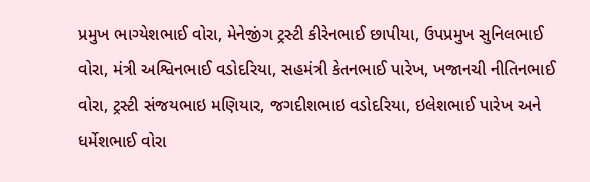પ્રમુખ ભાગ્યેશભાઈ વોરા, મેનેજીંગ ટ્રસ્ટી કીરેનભાઈ છાપીયા, ઉપપ્રમુખ સુનિલભાઈ વોરા, મંત્રી અશ્વિનભાઈ વડોદરિયા, સહમંત્રી કેતનભાઈ પારેખ, ખજાનચી નીતિનભાઈ વોરા, ટ્રસ્ટી સંજયભાઇ મણિયાર, જગદીશભાઇ વડોદરિયા, ઇલેશભાઈ પારેખ અને ધર્મેશભાઈ વોરા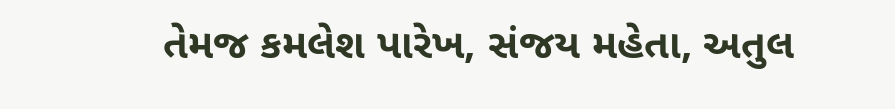તેમજ કમલેશ પારેખ, સંજય મહેતા, અતુલ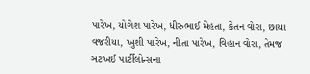પારેખ, યોગેશ પારેખ, ધીરુભાઈ મેહતા, કેતન વોરા, છાયા વજરીયા, ખુશી પારેખ, નીતા પારેખ, વિહાન વોરા, તેમજ ઞટખઈ પાર્ટીલોન્સના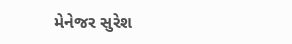મેનેજર સુરેશ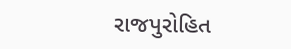રાજપુરોહિત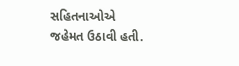સહિતનાઓએ જહેમત ઉઠાવી હતી.